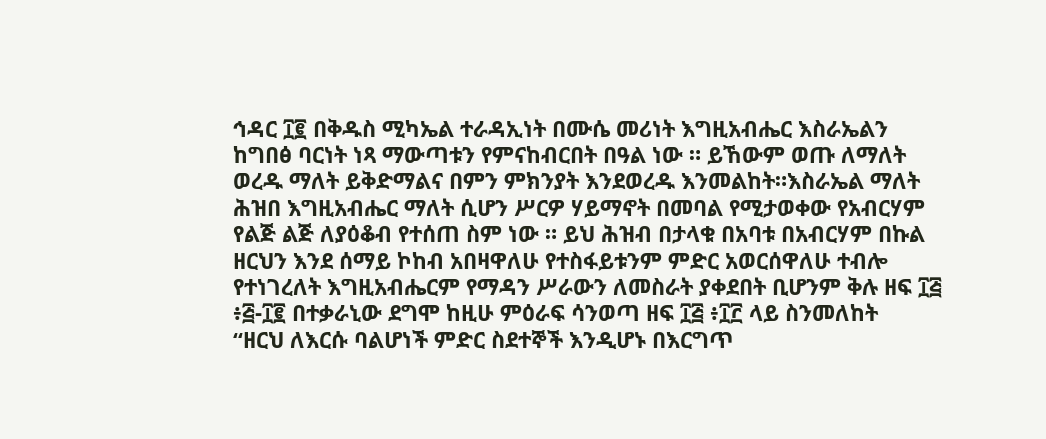ኅዳር ፲፪ በቅዱስ ሚካኤል ተራዳኢነት በሙሴ መሪነት እግዚአብሔር እስራኤልን ከግበፅ ባርነት ነጻ ማውጣቱን የምናከብርበት በዓል ነው ። ይኸውም ወጡ ለማለት ወረዱ ማለት ይቅድማልና በምን ምክንያት እንደወረዱ እንመልከት።እስራኤል ማለት ሕዝበ እግዚአብሔር ማለት ሲሆን ሥርዎ ሃይማኖት በመባል የሚታወቀው የአብርሃም የልጅ ልጅ ለያዕቆብ የተሰጠ ስም ነው ። ይህ ሕዝብ በታላቁ በአባቱ በአብርሃም በኩል ዘርህን እንደ ሰማይ ኮከብ አበዛዋለሁ የተስፋይቱንም ምድር አወርሰዋለሁ ተብሎ የተነገረለት እግዚአብሔርም የማዳን ሥራውን ለመስራት ያቀደበት ቢሆንም ቅሉ ዘፍ ፲፭ ፥፭-፲፪ በተቃራኒው ደግሞ ከዚሁ ምዕራፍ ሳንወጣ ዘፍ ፲፭ ፥፲፫ ላይ ስንመለከት
“ዘርህ ለእርሱ ባልሆነች ምድር ስደተኞች እንዲሆኑ በእርግጥ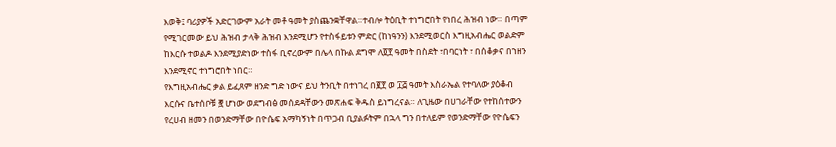እወቅ፤ ባሪያዎች አድርገውም አራት መቶ ዓመት ያስጨንቋቸዋል።ተብሎ ትዕቢት ተነግሮበት የነበረ ሕዝብ ነው። በጣም የሚገርመው ይህ ሕዝብ ታላቅ ሕዝብ እንደሚሆን የተስፋይቱን ምድር (ከነዓንን) እንደሚወርስ እግዚአብሔር ወልድም ከእርሱ ተወልዶ እንደሚያድነው ተስፋ ቢኖረውም በሌላ በኩል ደግሞ ለ፬፻ ዓመት በስደት ፣በባርነት ፣ በሰቆቃና በኀዘን እንደሚኖር ተነግሮበት ነበር።
የእግዚአብሔር ቃል ይፈጸም ዘንድ ግድ ነውና ይህ ትንቢት በተነገረ በ፪፻ ወ ፲፭ ዓመት እስራኤል የተባለው ያዕቆብ እርሱና ቤተሰቦቹ ፸ ሆነው ወደግብፅ መሰደዳቸውን መጽሐፍ ቅዱስ ይነግረናል። ለጊዜው በሀገራቸው የተከሰተውን የረሀብ ዘመን በወንድማቸው በዮሴፍ አማካኝነት በጥጋብ ቢያልፉትም በኋላ ግን በተለይም የወንድማቸው የዮሴፍን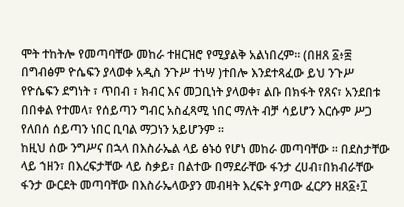ሞት ተከትሎ የመጣባቸው መከራ ተዘርዝሮ የሚያልቅ አልነበረም። (በዘጸ ፩፥፰ በግብፅም ዮሴፍን ያላወቀ አዲስ ንጉሥ ተነሣ )ተበሎ እንደተጻፈው ይህ ንጉሥ የዮሴፍን ደግነት ፣ ጥበብ ፣ ክብር እና መጋቢነት ያላወቀ፣ ልቡ በክፋት የጸና፣ አንደበቱ በበቀል የተመላ፣ የሰይጣን ግብር አስፈጻሚ ነበር ማለት ብቻ ሳይሆን እርሱም ሥጋ የለበሰ ሰይጣን ነበር ቢባል ማጋነን አይሆንም ።
ከዚህ ሰው ንግሥና በኋላ በእስራኤል ላይ ፅኑዕ የሆነ መከራ መጣባቸው ። በደስታቸው ላይ ኀዘን፣ በእረፍታቸው ላይ ስቃይ፣ በልተው በማደራቸው ፋንታ ረሀብ፣በክብራቸው ፋንታ ውርደት መጣባቸው በእስራኤላውያን መብዛት እረፍት ያጣው ፈርዖን ዘጸ፩፥፲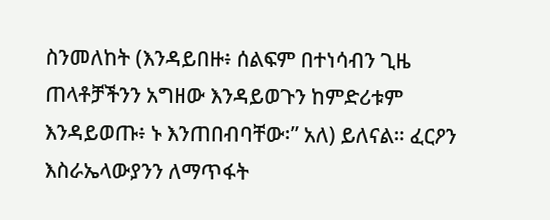ስንመለከት (እንዳይበዙ፥ ሰልፍም በተነሳብን ጊዜ ጠላቶቻችንን አግዘው እንዳይወጉን ከምድሪቱም እንዳይወጡ፥ ኑ እንጠበብባቸው፡” አለ) ይለናል። ፈርዖን እስራኤላውያንን ለማጥፋት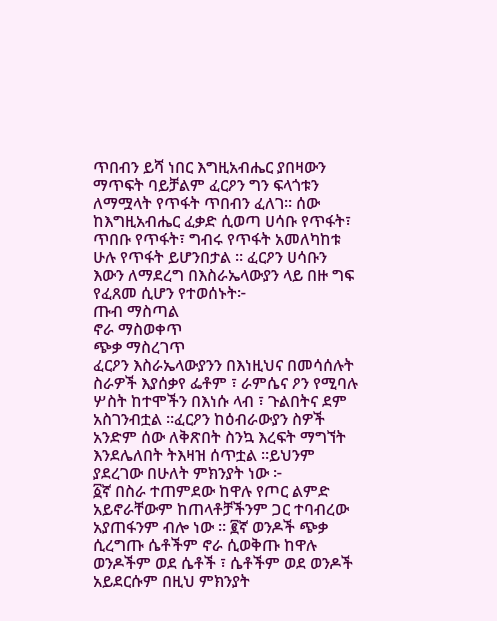ጥበብን ይሻ ነበር እግዚአብሔር ያበዛውን ማጥፍት ባይቻልም ፈርዖን ግን ፍላጎቱን ለማሟላት የጥፋት ጥበብን ፈለገ። ሰው ከእግዚአብሔር ፈቃድ ሲወጣ ሀሳቡ የጥፋት፣ ጥበቡ የጥፋት፣ ግብሩ የጥፋት አመለካከቱ ሁሉ የጥፋት ይሆንበታል ። ፈርዖን ሀሳቡን እውን ለማደረግ በእስራኤላውያን ላይ በዙ ግፍ የፈጸመ ሲሆን የተወሰኑት፦
ጡብ ማስጣል
ኖራ ማስወቀጥ
ጭቃ ማስረገጥ
ፈርዖን እስራኤላውያንን በእነዚህና በመሳሰሉት ስራዎች እያሰቃየ ፌቶም ፣ ራምሴና ዖን የሚባሉ ሦስት ከተሞችን በእነሱ ላብ ፣ ጉልበትና ደም አስገንብቷል ።ፈርዖን ከዕብራውያን ስዎች አንድም ሰው ለቅጽበት ስንኳ እረፍት ማግኘት እንደሌለበት ትእዛዝ ሰጥቷል ።ይህንም ያደረገው በሁለት ምክንያት ነው ፦
፩ኛ በስራ ተጠምደው ከዋሉ የጦር ልምድ አይኖራቸውም ከጠላቶቻችንም ጋር ተባብረው አያጠፋንም ብሎ ነው ። ፪ኛ ወንዶች ጭቃ ሲረግጡ ሴቶችም ኖራ ሲወቅጡ ከዋሉ ወንዶችም ወደ ሴቶች ፣ ሴቶችም ወደ ወንዶች አይደርሱም በዚህ ምክንያት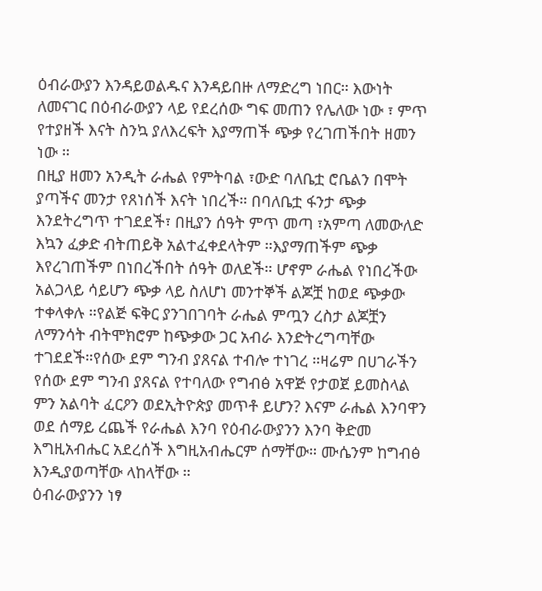ዕብራውያን እንዳይወልዱና እንዳይበዙ ለማድረግ ነበር። እውነት ለመናገር በዕብራውያን ላይ የደረሰው ግፍ መጠን የሌለው ነው ፣ ምጥ የተያዘች እናት ስንኳ ያለእረፍት እያማጠች ጭቃ የረገጠችበት ዘመን ነው ።
በዚያ ዘመን አንዲት ራሔል የምትባል ፣ውድ ባለቤቷ ሮቤልን በሞት ያጣችና መንታ የጸነሰች እናት ነበረች። በባለቤቷ ፋንታ ጭቃ እንደትረግጥ ተገደደች፣ በዚያን ሰዓት ምጥ መጣ ፣አምጣ ለመውለድ እኳን ፈቃድ ብትጠይቅ አልተፈቀደላትም ።እያማጠችም ጭቃ እየረገጠችም በነበረችበት ሰዓት ወለደች። ሆኖም ራሔል የነበረችው አልጋላይ ሳይሆን ጭቃ ላይ ስለሆነ መንተኞች ልጆቿ ከወደ ጭቃው ተቀላቀሉ ።የልጅ ፍቅር ያንገበገባት ራሔል ምጧን ረስታ ልጆቿን ለማንሳት ብትሞክሮም ከጭቃው ጋር አብራ እንድትረግጣቸው ተገደደች።የሰው ደም ግንብ ያጸናል ተብሎ ተነገረ ።ዛሬም በሀገራችን የሰው ደም ግንብ ያጸናል የተባለው የግብፅ አዋጅ የታወጀ ይመስላል ምን አልባት ፈርዖን ወደኢትዮጵያ መጥቶ ይሆን? እናም ራሔል እንባዋን ወደ ሰማይ ረጨች የራሔል እንባ የዕብራውያንን እንባ ቅድመ እግዚአብሔር አደረሰች እግዚአብሔርም ሰማቸው። ሙሴንም ከግብፅ እንዲያወጣቸው ላከላቸው ።
ዕብራውያንን ነፃ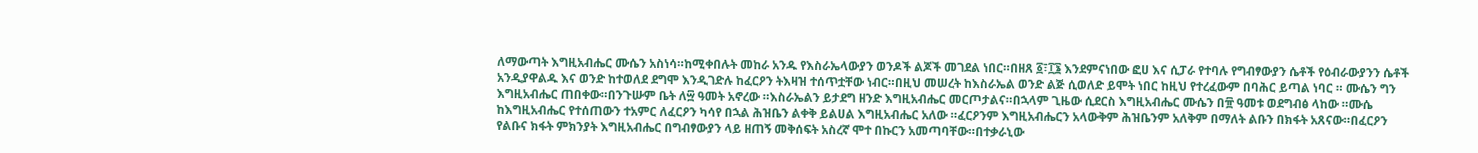ለማውጣት እግዚአብሔር ሙሴን አስነሳ።ከሚቀበሉት መከራ አንዱ የእስራኤላውያን ወንዶች ልጆች መገደል ነበር።በዘጸ ፩፣፲፮ እንደምናነበው ፎሀ እና ሲፓራ የተባሉ የግብፃውያን ሴቶች የዕብራውያንን ሴቶች አንዲያዋልዱ እና ወንድ ከተወለደ ደግሞ እንዲገድሉ ከፈርዖን ትእዛዝ ተሰጥቷቸው ነብር።በዚህ መሠረት ከእስራኤል ወንድ ልጅ ሲወለድ ይሞት ነበር ከዚህ የተረፈውም በባሕር ይጣል ነባር ። ሙሴን ግን እግዚአብሔር ጠበቀው።በንጉሡም ቤት ለ፵ ዓመት አኖረው ።እስራኤልን ይታደግ ዘንድ እግዚአብሔር መርጦታልና።በኋላም ጊዜው ሲደርስ እግዚአብሔር ሙሴን በ፹ ዓመቱ ወደግብፅ ላከው ።ሙሴ ከእግዚአብሔር የተሰጠውን ተአምር ለፈርዖን ካሳየ በኋል ሕዝቤን ልቀቅ ይልሀል እግዚአብሔር አለው ።ፈርዖንም እግዚአብሔርን አላውቅም ሕዝቤንም አለቅም በማለት ልቡን በክፋት አጸናው።በፈርዖን የልቡና ክፋት ምክንያት እግዚአብሔር በግብፃውያን ላይ ዘጠኝ መቅሰፍት አስረኛ ሞተ በኩርን አመጣባቸው።በተቃራኒው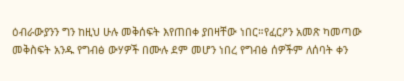ዕብራውያንን ግን ከዚህ ሁሉ መቅሰፍት እየጠበቀ ያበዛቸው ነበር።የፈርዖን አመጽ ካመጣው መቅስፍት አንዱ የግብፅ ውሃዎች በሙሉ ደም መሆን ነበረ የግብፅ ሰዎችም ለሰባት ቀን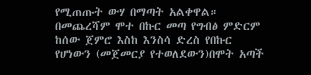የሚጠጡት ውሃ በማጣት አልቀዋል። በመጨረሻም ሞተ በኩር መጣ የግብፅ ምድርም ከሰው ጀምሮ እስከ እንስሳ ድረስ የበኩር የሆነውን (መጀመርያ የተወለደውን)በሞት አጣች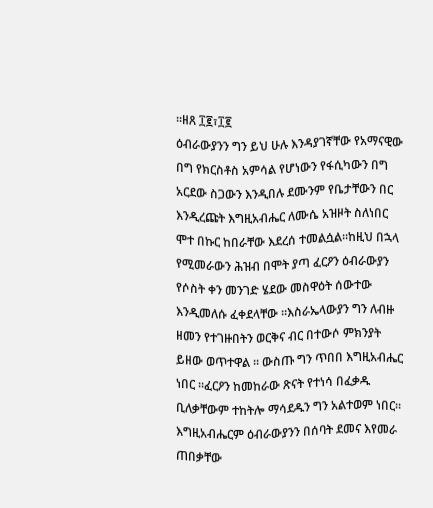።ዘጸ ፲፪፣፲፪
ዕብራውያንን ግን ይህ ሁሉ እንዳያገኛቸው የአማናዊው በግ የክርስቶስ አምሳል የሆነውን የፋሲካውን በግ አርደው ስጋውን እንዲበሉ ደሙንም የቤታቸውን በር እንዲረጩት እግዚአብሔር ለሙሴ አዝዞት ስለነበር ሞተ በኩር ከበራቸው እደረሰ ተመልሷል።ከዚህ በኋላ የሚመራውን ሕዝብ በሞት ያጣ ፈርዖን ዕብራውያን የሶስት ቀን መንገድ ሄደው መስዋዕት ሰውተው እንዲመለሱ ፈቀደላቸው ።እስራኤላውያን ግን ለብዙ ዘመን የተገዙበትን ወርቅና ብር በተውሶ ምክንያት ይዘው ወጥተዋል ። ውስጡ ግን ጥበበ እግዚአብሔር ነበር ።ፈርዖን ከመከራው ጽናት የተነሳ በፈቃዱ ቢለቃቸውም ተከትሎ ማሳደዱን ግን አልተወም ነበር።
እግዚአብሔርም ዕብራውያንን በሰባት ደመና እየመራ ጠበቃቸው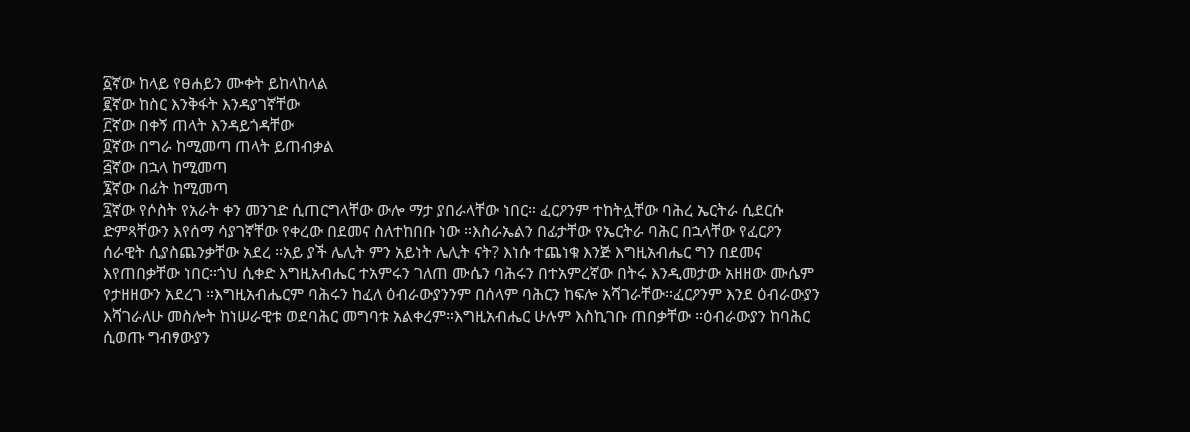፩ኛው ከላይ የፀሐይን ሙቀት ይከላከላል
፪ኛው ከስር እንቅፋት እንዳያገኛቸው
፫ኛው በቀኝ ጠላት እንዳይጎዳቸው
፬ኛው በግራ ከሚመጣ ጠላት ይጠብቃል
፭ኛው በኋላ ከሚመጣ
፮ኛው በፊት ከሚመጣ
፯ኛው የሶስት የአራት ቀን መንገድ ሲጠርግላቸው ውሎ ማታ ያበራላቸው ነበር። ፈርዖንም ተከትሏቸው ባሕረ ኤርትራ ሲደርሱ ድምጻቸውን እየሰማ ሳያገኛቸው የቀረው በደመና ስለተከበቡ ነው ።እስራኤልን በፊታቸው የኤርትራ ባሕር በኋላቸው የፈርዖን ሰራዊት ሲያስጨንቃቸው አደረ ።አይ ያች ሌሊት ምን አይነት ሌሊት ናት? እነሱ ተጨነቁ እንጅ እግዚአብሔር ግን በደመና እየጠበቃቸው ነበር።ጎህ ሲቀድ እግዚአብሔር ተአምሩን ገለጠ ሙሴን ባሕሩን በተአምረኛው በትሩ እንዲመታው አዘዘው ሙሴም የታዘዘውን አደረገ ።እግዚአብሔርም ባሕሩን ከፈለ ዕብራውያንንም በሰላም ባሕርን ከፍሎ አሻገራቸው።ፈርዖንም እንደ ዕብራውያን እሻገራለሁ መስሎት ከነሠራዊቱ ወደባሕር መግባቱ አልቀረም።እግዚአብሔር ሁሉም እስኪገቡ ጠበቃቸው ።ዕብራውያን ከባሕር ሲወጡ ግብፃውያን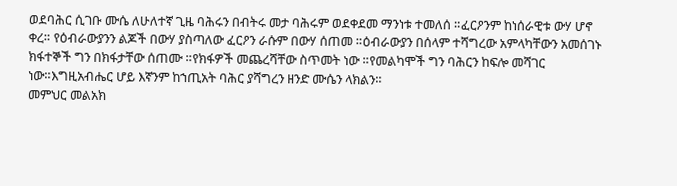ወደባሕር ሲገቡ ሙሴ ለሁለተኛ ጊዜ ባሕሩን በብትሩ መታ ባሕሩም ወደቀደመ ማንነቱ ተመለሰ ።ፈርዖንም ከነሰራዊቱ ውሃ ሆኖ ቀረ። የዕብራውያንን ልጆች በውሃ ያስጣለው ፈርዖን ራሱም በውሃ ሰጠመ ።ዕብራውያን በሰላም ተሻግረው አምላካቸውን አመሰገኑ ክፋተኞች ግን በክፋታቸው ሰጠሙ ።የክፋዎች መጨረሻቸው ስጥመት ነው ።የመልካሞች ግን ባሕርን ከፍሎ መሻገር ነው።እግዚአብሔር ሆይ እኛንም ከኀጢአት ባሕር ያሻግረን ዘንድ ሙሴን ላክልን።
መምህር መልአክ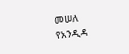መሠለ
የአንዲዳ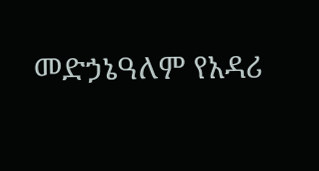መድኃኔዓለም የአዳሪ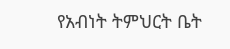የአብነት ትምህርት ቤት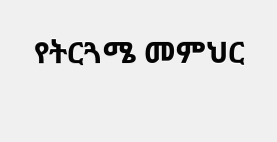የትርጓሜ መምህር